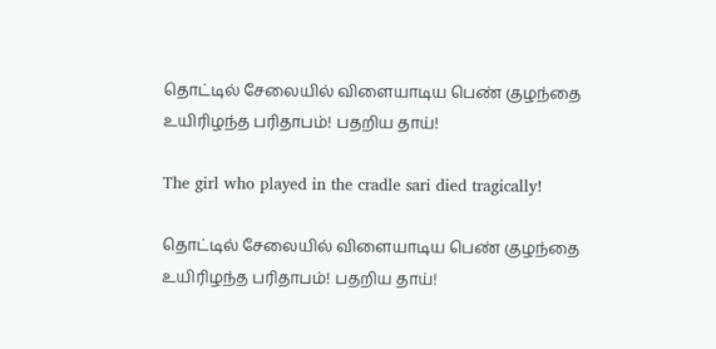தொட்டில் சேலையில் விளையாடிய பெண் குழந்தை உயிரிழந்த பரிதாபம்! பதறிய தாய்!

The girl who played in the cradle sari died tragically!

தொட்டில் சேலையில் விளையாடிய பெண் குழந்தை உயிரிழந்த பரிதாபம்! பதறிய தாய்!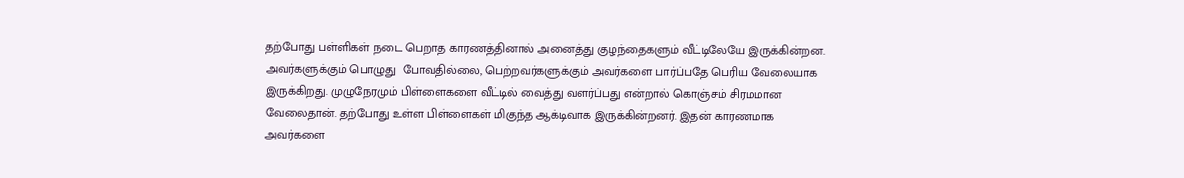தற்போது பள்ளிகள் நடை பெறாத காரணத்தினால் அனைத்து குழந்தைகளும் வீட்டிலேயே இருக்கின்றன. அவர்களுக்கும் பொழுது  போவதில்லை, பெற்றவர்களுக்கும் அவர்களை பார்ப்பதே பெரிய வேலையாக இருக்கிறது. முழுநேரமும் பிள்ளைகளை வீட்டில் வைத்து வளர்ப்பது என்றால் கொஞ்சம் சிரமமான வேலைதான். தற்போது உள்ள பிள்ளைகள் மிகுந்த ஆக்டிவாக இருக்கின்றனர். இதன் காரணமாக அவர்களை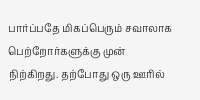பார்ப்பதே மிகப்பெரும் சவாலாக பெற்றோர்களுக்கு முன் நிற்கிறது. தற்போது ஒரு ஊரில்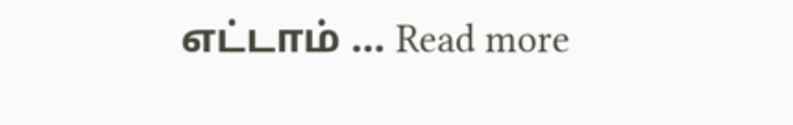எட்டாம் … Read more